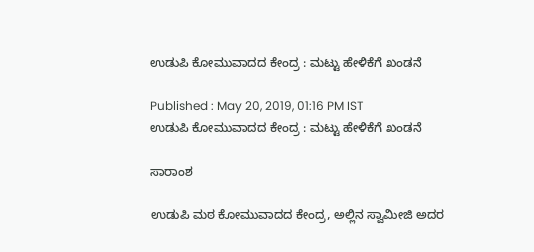ಉಡುಪಿ ಕೋಮುವಾದದ ಕೇಂದ್ರ : ಮಟ್ಟು ಹೇಳಿಕೆಗೆ ಖಂಡನೆ

Published : May 20, 2019, 01:16 PM IST
ಉಡುಪಿ ಕೋಮುವಾದದ ಕೇಂದ್ರ : ಮಟ್ಟು ಹೇಳಿಕೆಗೆ ಖಂಡನೆ

ಸಾರಾಂಶ

ಉಡುಪಿ ಮಠ ಕೋಮುವಾದದ ಕೇಂದ್ರ, ಅಲ್ಲಿನ ಸ್ವಾಮೀಜಿ ಅದರ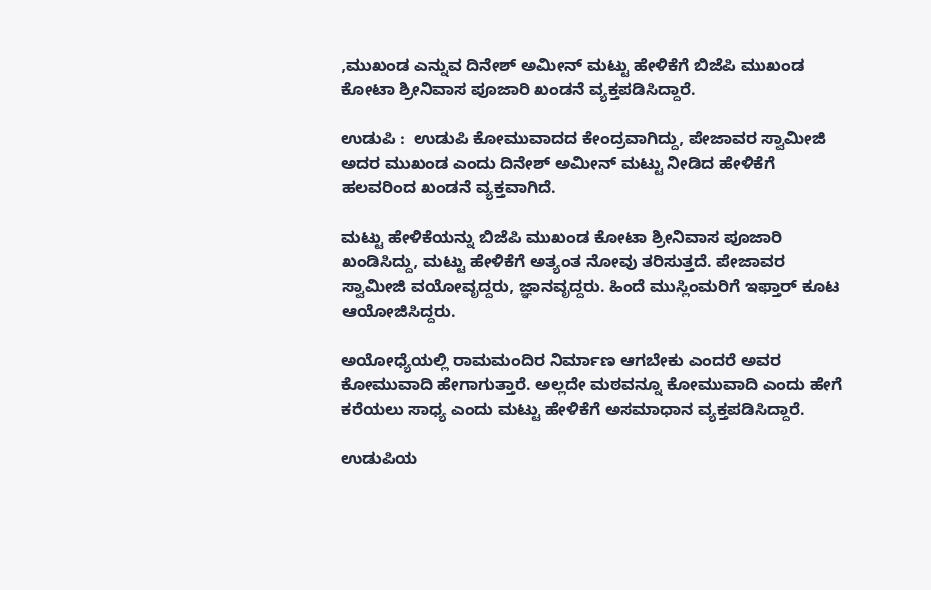,ಮುಖಂಡ ಎನ್ನುವ ದಿನೇಶ್ ಅಮೀನ್ ಮಟ್ಟು ಹೇಳಿಕೆಗೆ ಬಿಜೆಪಿ ಮುಖಂಡ ಕೋಟಾ ಶ್ರೀನಿವಾಸ ಪೂಜಾರಿ ಖಂಡನೆ ವ್ಯಕ್ತಪಡಿಸಿದ್ದಾರೆ.

ಉಡುಪಿ :  ಉಡುಪಿ ಕೋಮುವಾದದ ಕೇಂದ್ರವಾಗಿದ್ದು, ಪೇಜಾವರ ಸ್ವಾಮೀಜಿ ಅದರ ಮುಖಂಡ ಎಂದು ದಿನೇಶ್ ಅಮೀನ್ ಮಟ್ಟು ನೀಡಿದ ಹೇಳಿಕೆಗೆ ಹಲವರಿಂದ ಖಂಡನೆ ವ್ಯಕ್ತವಾಗಿದೆ.

ಮಟ್ಟು ಹೇಳಿಕೆಯನ್ನು ಬಿಜೆಪಿ ಮುಖಂಡ ಕೋಟಾ ಶ್ರೀನಿವಾಸ ಪೂಜಾರಿ ಖಂಡಿಸಿದ್ದು, ಮಟ್ಟು ಹೇಳಿಕೆಗೆ ಅತ್ಯಂತ ನೋವು ತರಿಸುತ್ತದೆ. ಪೇಜಾವರ ಸ್ವಾಮೀಜಿ ವಯೋವೃದ್ದರು, ಜ್ಞಾನವೃದ್ದರು. ಹಿಂದೆ ಮುಸ್ಲಿಂಮರಿಗೆ ಇಫ್ತಾರ್ ಕೂಟ ಆಯೋಜಿಸಿದ್ದರು.

ಅಯೋಧ್ಯೆಯಲ್ಲಿ ರಾಮಮಂದಿರ ನಿರ್ಮಾಣ ಆಗಬೇಕು ಎಂದರೆ ಅವರ ಕೋಮುವಾದಿ ಹೇಗಾಗುತ್ತಾರೆ. ಅಲ್ಲದೇ ಮಠವನ್ನೂ ಕೋಮುವಾದಿ ಎಂದು ಹೇಗೆ ಕರೆಯಲು ಸಾಧ್ಯ ಎಂದು ಮಟ್ಟು ಹೇಳಿಕೆಗೆ ಅಸಮಾಧಾನ ವ್ಯಕ್ತಪಡಿಸಿದ್ದಾರೆ.

ಉಡುಪಿಯ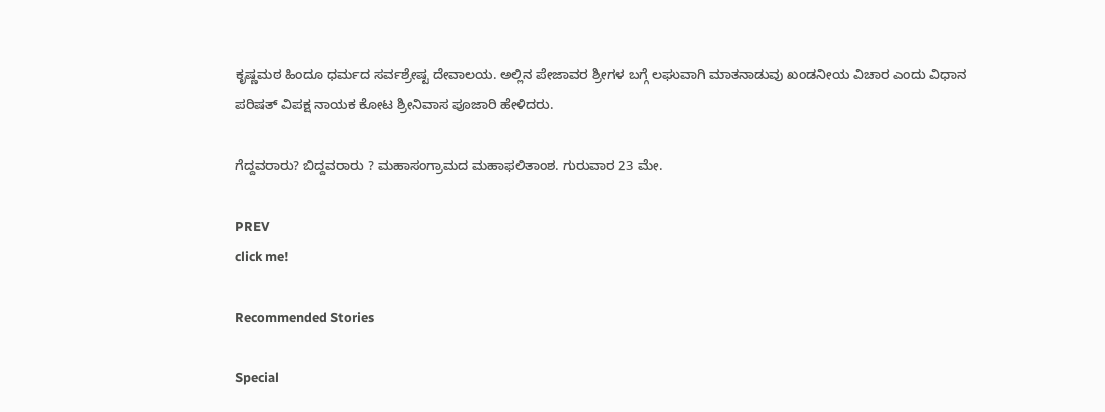ಕೃಷ್ಣಮಠ ಹಿಂದೂ ಧರ್ಮದ ಸರ್ವಶ್ರೇಷ್ಟ ದೇವಾಲಯ. ಅಲ್ಲಿನ ಪೇಜಾವರ ಶ್ರೀಗಳ ಬಗ್ಗೆ ಲಘುವಾಗಿ ಮಾತನಾಡುವು ಖಂಡನೀಯ ವಿಚಾರ ಎಂದು ವಿಧಾನ ಪರಿಷತ್ ವಿಪಕ್ಷ ನಾಯಕ ಕೋಟ ಶ್ರೀನಿವಾಸ ಪೂಜಾರಿ ಹೇಳಿದರು.

ಗೆದ್ದವರಾರು? ಬಿದ್ದವರಾರು ? ಮಹಾಸಂಗ್ರಾಮದ ಮಹಾಫಲಿತಾಂಶ. ಗುರುವಾರ 23 ಮೇ.

PREV
click me!

Recommended Stories

Special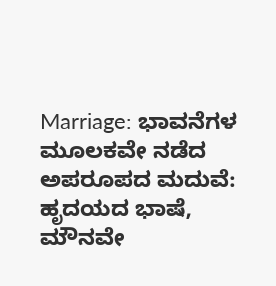Marriage: ಭಾವನೆಗಳ ಮೂಲಕವೇ ನಡೆದ ಅಪರೂಪದ ಮದುವೆ: ಹೃದಯದ ಭಾಷೆ, ಮೌನವೇ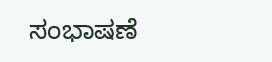ಸಂಭಾಷಣೆ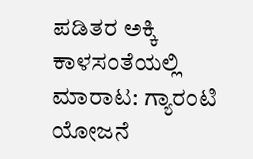ಪಡಿತರ ಅಕ್ಕಿ ಕಾಳಸಂತೆಯಲ್ಲಿ ಮಾರಾಟ: ಗ್ಯಾರಂಟಿ ಯೋಜನೆ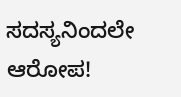ಸದಸ್ಯನಿಂದಲೇ ಆರೋಪ!